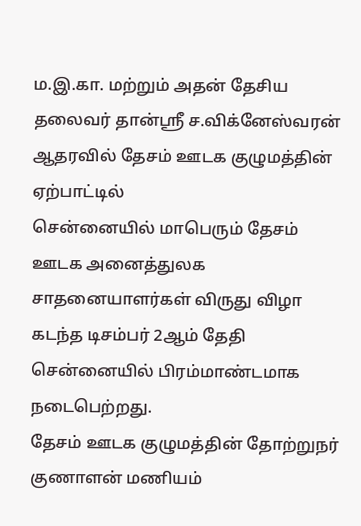ம.இ.கா. மற்றும் அதன் தேசிய தலைவர் தான்ஸ்ரீ ச.விக்னேஸ்வரன் ஆதரவில் தேசம் ஊடக குழுமத்தின் ஏற்பாட்டில்
சென்னையில் மாபெரும் தேசம் ஊடக அனைத்துலக சாதனையாளர்கள் விருது விழா கடந்த டிசம்பர் 2ஆம் தேதி சென்னையில் பிரம்மாண்டமாக நடைபெற்றது.
தேசம் ஊடக குழுமத்தின் தோற்றுநர் குணாளன் மணியம்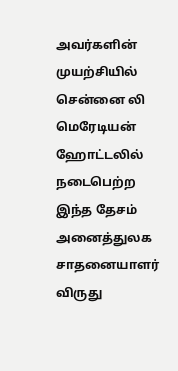அவர்களின் முயற்சியில் சென்னை லி மெரேடியன் ஹோட்டலில் நடைபெற்ற இந்த தேசம் அனைத்துலக சாதனையாளர் விருது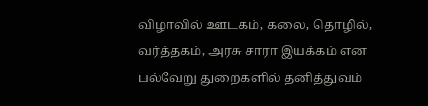விழாவில் ஊடகம், கலை, தொழில், வர்த்தகம், அரசு சாரா இயக்கம் என பல்வேறு துறைகளில் தனித்துவம்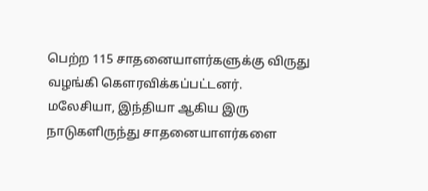பெற்ற 115 சாதனையாளர்களுக்கு விருது வழங்கி கௌரவிக்கப்பட்டனர்.
மலேசியா, இந்தியா ஆகிய இரு நாடுகளிருந்து சாதனையாளர்களை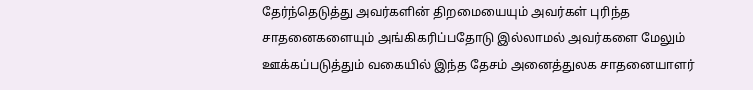தேர்ந்தெடுத்து அவர்களின் திறமையையும் அவர்கள் புரிந்த சாதனைகளையும் அங்கிகரிப்பதோடு இல்லாமல் அவர்களை மேலும் ஊக்கப்படுத்தும் வகையில் இந்த தேசம் அனைத்துலக சாதனையாளர்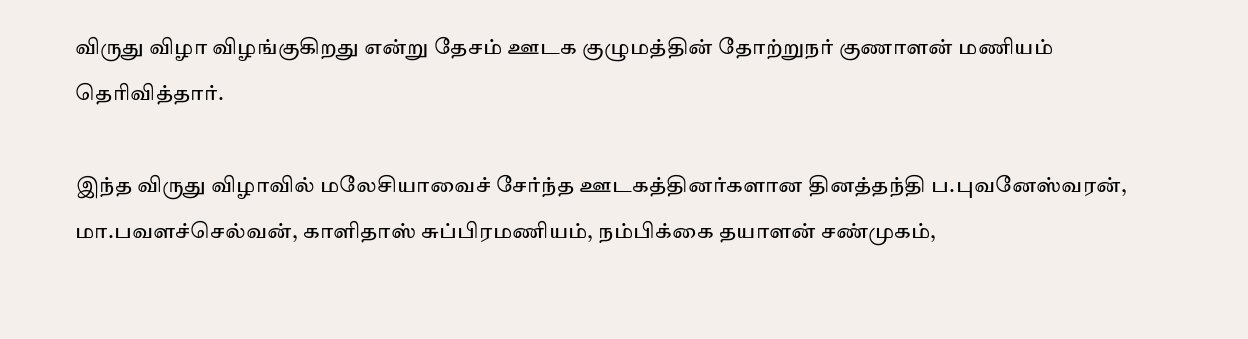விருது விழா விழங்குகிறது என்று தேசம் ஊடக குழுமத்தின் தோற்றுநர் குணாளன் மணியம் தெரிவித்தார்.

இந்த விருது விழாவில் மலேசியாவைச் சேர்ந்த ஊடகத்தினர்களான தினத்தந்தி ப.புவனேஸ்வரன், மா.பவளச்செல்வன், காளிதாஸ் சுப்பிரமணியம், நம்பிக்கை தயாளன் சண்முகம்,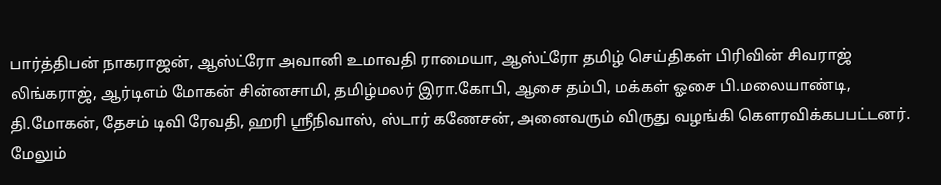பார்த்திபன் நாகராஜன், ஆஸ்ட்ரோ அவானி உமாவதி ராமையா, ஆஸ்ட்ரோ தமிழ் செய்திகள் பிரிவின் சிவராஜ் லிங்கராஜ், ஆர்டிஎம் மோகன் சின்னசாமி, தமிழ்மலர் இரா.கோபி, ஆசை தம்பி, மக்கள் ஓசை பி.மலையாண்டி, தி.மோகன், தேசம் டிவி ரேவதி, ஹரி ஸ்ரீநிவாஸ், ஸ்டார் கணேசன், அனைவரும் விருது வழங்கி கௌரவிக்கபபட்டனர்.
மேலும்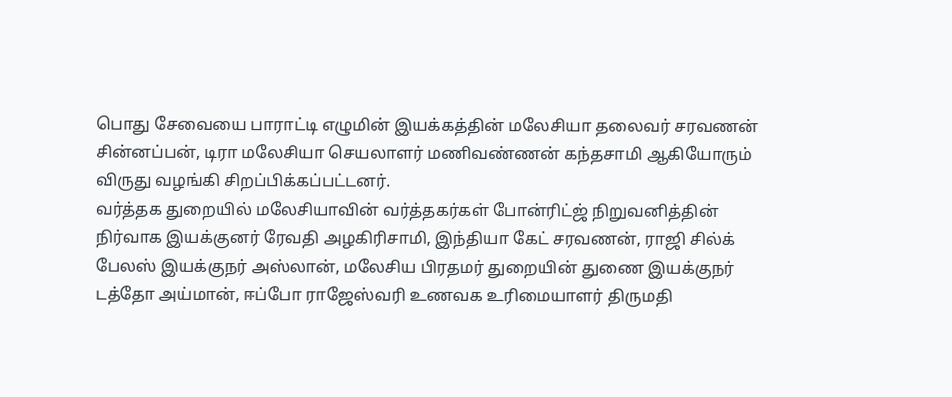பொது சேவையை பாராட்டி எழுமின் இயக்கத்தின் மலேசியா தலைவர் சரவணன் சின்னப்பன், டிரா மலேசியா செயலாளர் மணிவண்ணன் கந்தசாமி ஆகியோரும் விருது வழங்கி சிறப்பிக்கப்பட்டனர்.
வர்த்தக துறையில் மலேசியாவின் வர்த்தகர்கள் போன்ரிட்ஜ் நிறுவனித்தின் நிர்வாக இயக்குனர் ரேவதி அழகிரிசாமி, இந்தியா கேட் சரவணன், ராஜி சில்க் பேலஸ் இயக்குநர் அஸ்லான், மலேசிய பிரதமர் துறையின் துணை இயக்குநர் டத்தோ அய்மான், ஈப்போ ராஜேஸ்வரி உணவக உரிமையாளர் திருமதி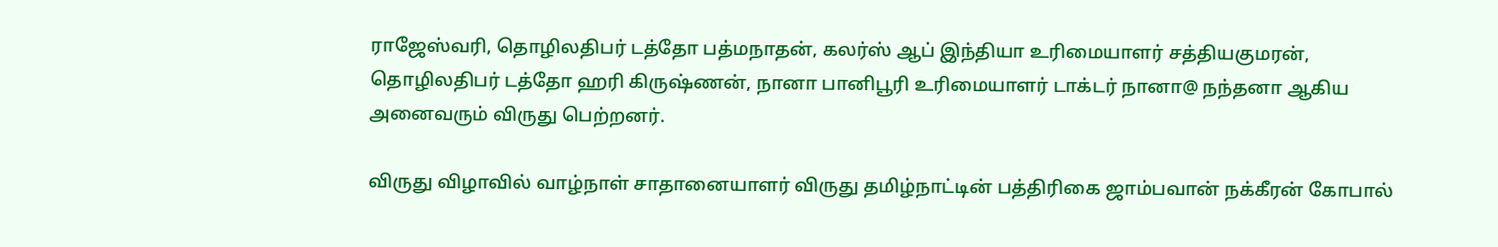ராஜேஸ்வரி, தொழிலதிபர் டத்தோ பத்மநாதன், கலர்ஸ் ஆப் இந்தியா உரிமையாளர் சத்தியகுமரன், தொழிலதிபர் டத்தோ ஹரி கிருஷ்ணன், நானா பானிபூரி உரிமையாளர் டாக்டர் நானா@ நந்தனா ஆகிய அனைவரும் விருது பெற்றனர்.

விருது விழாவில் வாழ்நாள் சாதானையாளர் விருது தமிழ்நாட்டின் பத்திரிகை ஜாம்பவான் நக்கீரன் கோபால்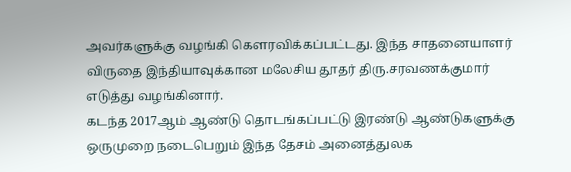அவர்களுக்கு வழங்கி கௌரவிக்கப்பட்டது. இந்த சாதனையாளர் விருதை இந்தியாவுக்கான மலேசிய தூதர் திரு.சரவணக்குமார் எடுத்து வழங்கினார்.
கடந்த 2017ஆம் ஆண்டு தொடங்கப்பட்டு இரண்டு ஆண்டுகளுக்கு ஒருமுறை நடைபெறும் இந்த தேசம் அனைத்துலக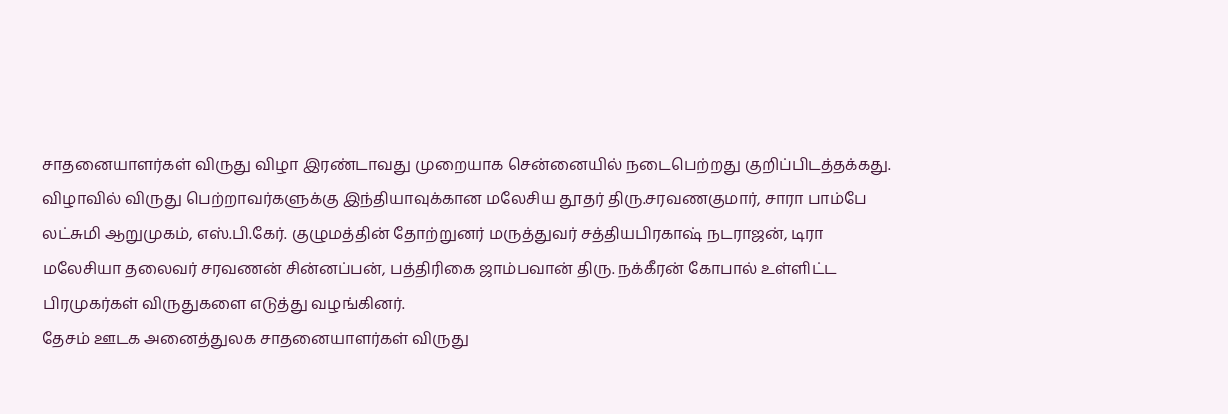சாதனையாளர்கள் விருது விழா இரண்டாவது முறையாக சென்னையில் நடைபெற்றது குறிப்பிடத்தக்கது.
விழாவில் விருது பெற்றாவர்களுக்கு இந்தியாவுக்கான மலேசிய தூதர் திரு.சரவணகுமார், சாரா பாம்பே லட்சுமி ஆறுமுகம், எஸ்.பி.கேர். குழுமத்தின் தோற்றுனர் மருத்துவர் சத்தியபிரகாஷ் நடராஜன், டிரா மலேசியா தலைவர் சரவணன் சின்னப்பன், பத்திரிகை ஜாம்பவான் திரு. நக்கீரன் கோபால் உள்ளிட்ட பிரமுகர்கள் விருதுகளை எடுத்து வழங்கினர்.
தேசம் ஊடக அனைத்துலக சாதனையாளர்கள் விருது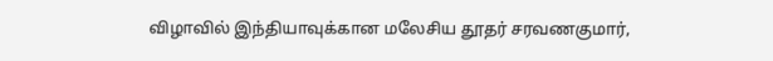விழாவில் இந்தியாவுக்கான மலேசிய தூதர் சரவணகுமார்,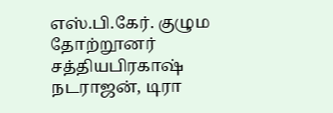எஸ்.பி.கேர். குழும தோற்றூனர் சத்தியபிரகாஷ் நடராஜன், டிரா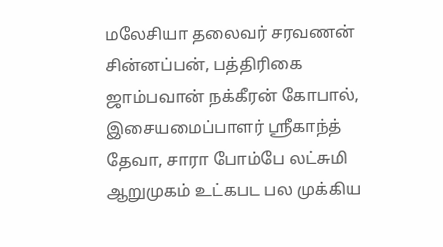மலேசியா தலைவர் சரவணன் சின்னப்பன், பத்திரிகை ஜாம்பவான் நக்கீரன் கோபால், இசையமைப்பாளர் ஸ்ரீகாந்த் தேவா, சாரா போம்பே லட்சுமி ஆறுமுகம் உட்கபட பல முக்கிய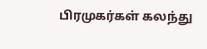பிரமுகர்கள் கலந்து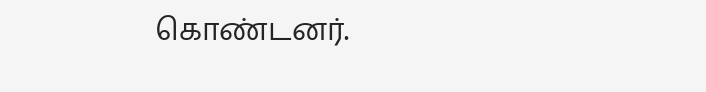கொண்டனர்.